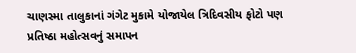ચાણસ્મા તાલુકાનાં ગંગેટ મુકામે યોજાયેલ ત્રિદિવસીય ફોટો પણ પ્રતિષ્ઠા મહોત્સવનું સમાપન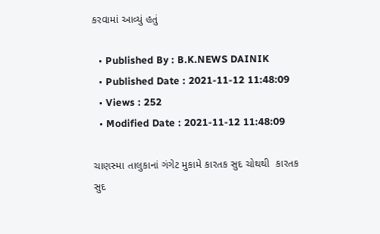કરવામાં આવ્યું હતું

  • Published By : B.K.NEWS DAINIK
  • Published Date : 2021-11-12 11:48:09
  • Views : 252
  • Modified Date : 2021-11-12 11:48:09

ચાણસ્મા તાલુકાનાં ગંગેટ મુકામે કારતક સુદ ચોથથી  કારતક સુદ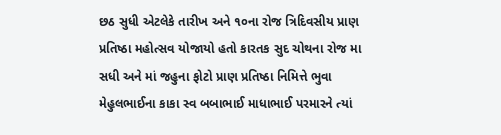છઠ સુધી એટલેકે તારીખ અને ૧૦ના રોજ ત્રિદિવસીય પ્રાણ પ્રતિષ્ઠા મહોત્સવ યોજાયો હતો કારતક સુદ ચોથના રોજ મા સધી અને માં જહુના ફોટો પ્રાણ પ્રતિષ્ઠા નિમિત્તે ભુવા મેહુલભાઈના કાકા સ્વ બબાભાઈ માધાભાઈ પરમારને ત્યાં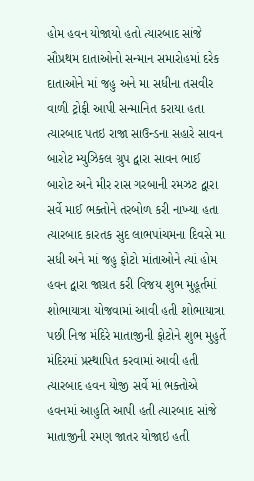હોમ હવન યોજાયો હતો ત્યારબાદ સાંજે સૌપ્રથમ દાતાઓનો સન્માન સમારોહમાં દરેક દાતાઓને માં જહુ અને મા સધીના તસવીર વાળી ટ્રોફી આપી સન્માનિત કરાયા હતા ત્યારબાદ પતઇ રાજા સાઉન્ડના સહારે સાવન બારોટ મ્યુઝિકલ ગ્રુપ દ્વારા સાવન ભાઈ બારોટ અને મીર રાસ ગરબાની રમઝટ દ્વારા સર્વે માઈ ભક્તોને તરબોળ કરી નાખ્યા હતા ત્યારબાદ કારતક સુદ લાભપાંચમના દિવસે મા સધી અને માં જહુ ફોટો માંતાઓને ત્યાં હોમ હવન દ્વારા જાગ્રત કરી વિજય શુભ મુહૂર્તમાં શોભાયાત્રા યોજવામાં આવી હતી શોભાયાત્રા પછી નિજ મંદિરે માતાજીની ફોટોને શુભ મુહુર્તે મંદિરમાં પ્રસ્થાપિત કરવામાં આવી હતી ત્યારબાદ હવન યોજી સર્વે માં ભક્તોએ હવનમાં આહુતિ આપી હતી ત્યારબાદ સાંજે માતાજીની રમણ જાતર યોજાઇ હતી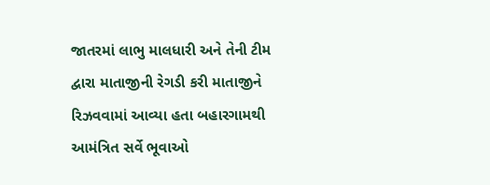જાતરમાં લાભુ માલધારી અને તેની ટીમ દ્વારા માતાજીની રેગડી કરી માતાજીને રિઝવવામાં આવ્યા હતા બહારગામથી આમંત્રિત સર્વે ભૂવાઓ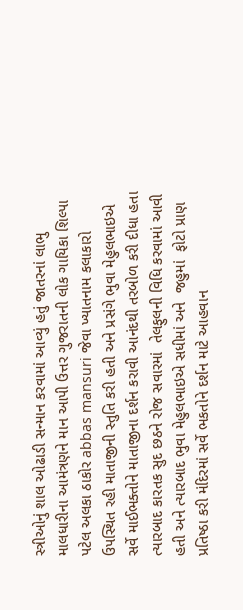સ્ત્રીઓનું શાલ ઓઢાડી સન્માન કરવામાં આવ્યું હતું જાતરનાં લાભુ માલધારીના આમંત્રણને માન આપી ઉત્તર ગુજરાતની લોક ગાયિકા શિલ્પા પટેલ અલકા ઠાકોર abbas mansuri જેવા ખ્યાતનામ કલાકારો ઉપસ્થિત રહી માતાજીની સ્તુતિ કરી હતી અને પ્રસંગે ભુવા મેહુલભાઇએ સર્વે માઈભક્તોને માતાજીના દર્શન કરાવી આનંદથી તરબોળ કરી દીધા હતા ત્યારબાદ કારતક સુદ છઠને રોજ સવારમાં  તેલફુલની વિધિ કરવામાં આવી હતી અને ત્યારબાદ ભુવા મેહુલભાઇએ સધીમાં અને  જહુમાં  ફોટો પ્રાણ પ્રતિષ્ઠા કરી મંદિરમાં સર્વે ભકતોને દર્શન માટે આહવાન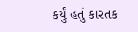કર્યું હતું કારતક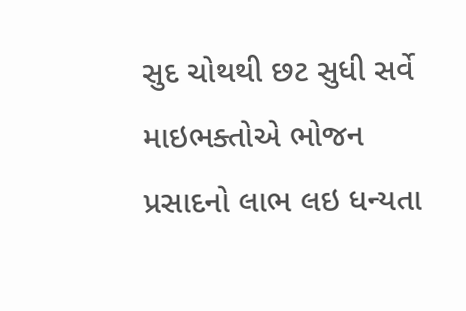સુદ ચોથથી છટ સુધી સર્વે માઇભક્તોએ ભોજન પ્રસાદનો લાભ લઇ ધન્યતા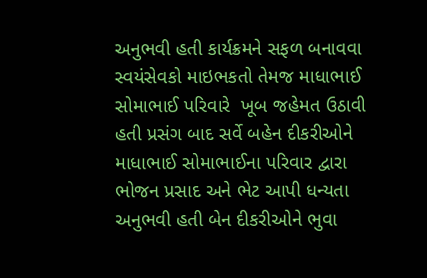અનુભવી હતી કાર્યક્રમને સફળ બનાવવા સ્વયંસેવકો માઇભકતો તેમજ માધાભાઈ સોમાભાઈ પરિવારે  ખૂબ જહેમત ઉઠાવી હતી પ્રસંગ બાદ સર્વે બહેન દીકરીઓને માધાભાઈ સોમાભાઈના પરિવાર દ્વારા ભોજન પ્રસાદ અને ભેટ આપી ધન્યતા અનુભવી હતી બેન દીકરીઓને ભુવા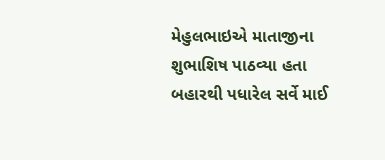મેહુલભાઇએ માતાજીના શુભાશિષ પાઠવ્યા હતા બહારથી પધારેલ સર્વે માઈ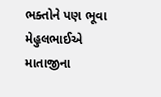ભક્તોને પણ ભૂવા  મેહુલભાઈએ માતાજીના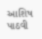આશિષ પાઠવી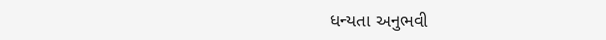ધન્યતા અનુભવી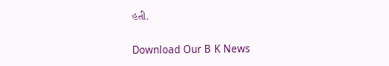હતી.

Download Our B K News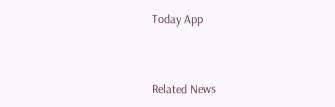Today App



Related News